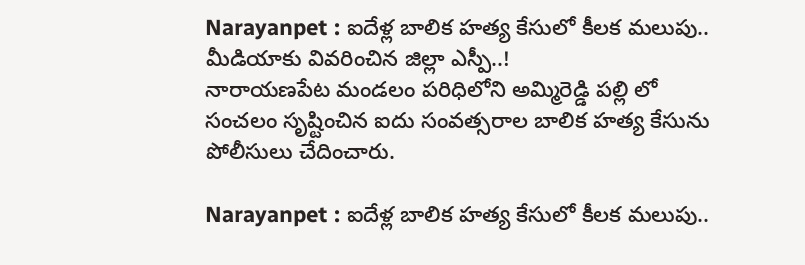Narayanpet : ఐదేళ్ల బాలిక హత్య కేసులో కీలక మలుపు.. మీడియాకు వివరించిన జిల్లా ఎస్పీ..!
నారాయణపేట మండలం పరిధిలోని అమ్మిరెడ్డి పల్లి లో సంచలం సృష్టించిన ఐదు సంవత్సరాల బాలిక హత్య కేసును పోలీసులు చేదించారు.

Narayanpet : ఐదేళ్ల బాలిక హత్య కేసులో కీలక మలుపు..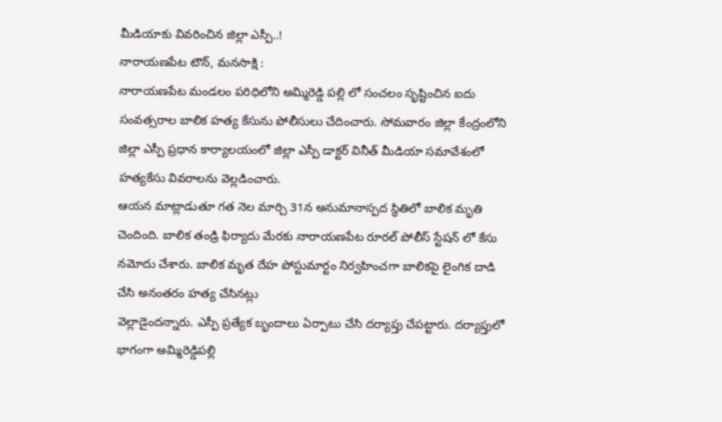మీడియాకు వివరించిన జిల్లా ఎస్పీ..!
నారాయణపేట టౌన్, మనసాక్షి :
నారాయణపేట మండలం పరిధిలోని అమ్మిరెడ్డి పల్లి లో సంచలం సృష్టించిన ఐదు సంవత్సరాల బాలిక హత్య కేసును పోలీసులు చేదించారు. సోమవారం జిల్లా కేంద్రంలోని జిల్లా ఎస్పీ ప్రధాన కార్యాలయంలో జిల్లా ఎస్పీ డాక్టర్ వినీత్ మీడియా సమావేశంలో హత్యకేసు వివరాలను వెల్లడించారు.
ఆయన మాట్లాడుతూ గత నెల మార్చి 31న అనుమానాస్పద స్థితిలో బాలిక మృతి చెందింది. బాలిక తండ్రి ఫిర్యాదు మేరకు నారాయణపేట రూరల్ పోలీస్ స్టేషన్ లో కేసు నమోదు చేశారు. బాలిక మృత దేహ పోస్టుమార్టం నిర్వహించగా బాలికపై లైంగిక దాడి చేసి అనంతరం హత్య చేసినట్లు
వెల్లాడైందన్నారు. ఎస్పీ ప్రత్యేక బృందాలు ఏర్పాటు చేసి దర్యాప్తు చేపట్టారు. దర్యాప్తులో భాగంగా అమ్మిరెడ్డిపల్లి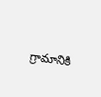గ్రామానికి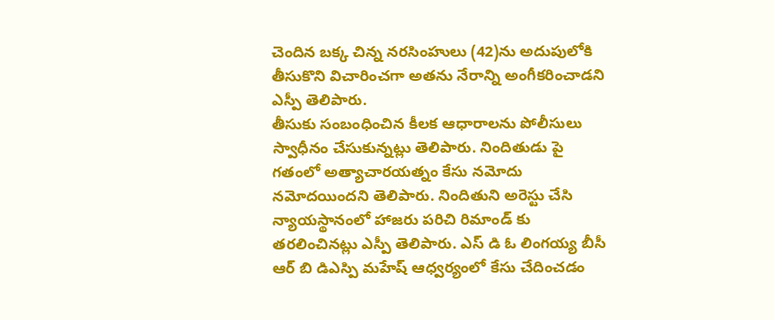చెందిన బక్క చిన్న నరసింహులు (42)ను అదుపులోకి తీసుకొని విచారించగా అతను నేరాన్ని అంగీకరించాడని ఎస్పీ తెలిపారు.
తీసుకు సంబంధించిన కీలక ఆధారాలను పోలీసులు స్వాధీనం చేసుకున్నట్లు తెలిపారు. నిందితుడు పై గతంలో అత్యాచారయత్నం కేసు నమోదు నమోదయిందని తెలిపారు. నిందితుని అరెస్టు చేసి న్యాయస్థానంలో హాజరు పరిచి రిమాండ్ కు తరలించినట్లు ఎస్పీ తెలిపారు. ఎస్ డి ఓ లింగయ్య బీసీ ఆర్ బి డిఎస్పి మహేష్ ఆధ్వర్యంలో కేసు చేదించడం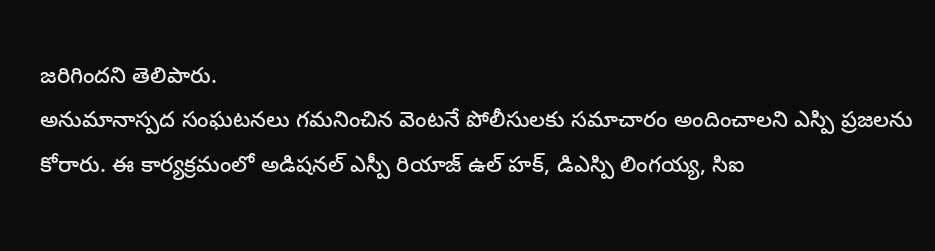జరిగిందని తెలిపారు.
అనుమానాస్పద సంఘటనలు గమనించిన వెంటనే పోలీసులకు సమాచారం అందించాలని ఎస్పి ప్రజలను కోరారు. ఈ కార్యక్రమంలో అడిషనల్ ఎస్పీ రియాజ్ ఉల్ హక్, డిఎస్పి లింగయ్య, సిఐ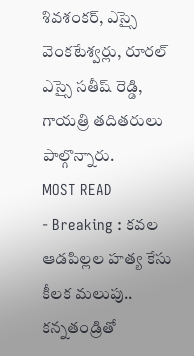శివశంకర్, ఎస్సై వెంకటేశ్వర్లు, రూరల్ ఎస్సై సతీష్ రెడ్డి, గాయత్రి తదితరులు పాల్గొన్నారు.
MOST READ
- Breaking : కవల ఆడపిల్లల హత్య కేసు కీలక మలుపు.. కన్నతండ్రితో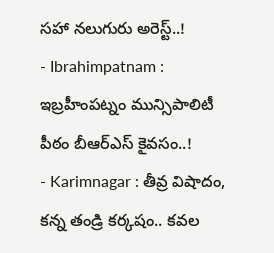సహా నలుగురు అరెస్ట్..!
- Ibrahimpatnam : ఇబ్రహీంపట్నం మున్సిపాలిటీ పీఠం బీఆర్ఎస్ కైవసం..!
- Karimnagar : తీవ్ర విషాదం, కన్న తండ్రి కర్కషం.. కవల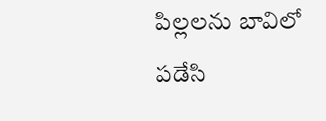పిల్లలను బావిలో పడేసి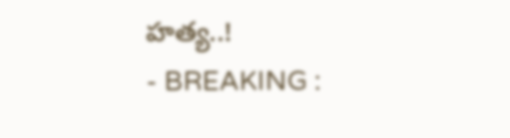హత్య..!
- BREAKING :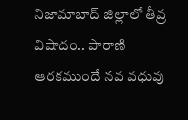నిజామాబాద్ జిల్లాలో తీవ్ర విషాదం.. పారాణి ఆరకముందే నవ వధువు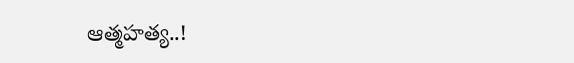ఆత్మహత్య..!